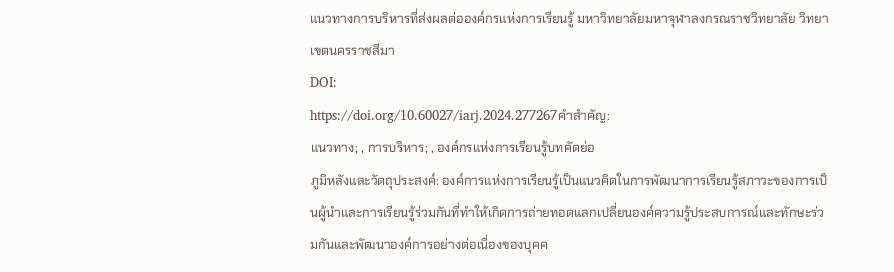แนวทางการบริหารที่ส่งผลต่อองค์กรแห่งการเรียนรู้ มหาวิทยาลัยมหาจุฬาลงกรณราชวิทยาลัย วิทยาเขตนครราชสีมา
DOI:
https://doi.org/10.60027/iarj.2024.277267คำสำคัญ:
แนวทาง; , การบริหาร; , องค์กรแห่งการเรียนรู้บทคัดย่อ
ภูมิหลังและวัตถุประสงค์: องค์การแห่งการเรียนรู้เป็นแนวคิดในการพัฒนาการเรียนรู้สภาวะของการเป็นผู้นำและการเรียนรู้ร่วมกันที่ทำให้เกิดการถ่ายทอดแลกเปลี่ยนองค์ความรู้ประสบการณ์และทักษะร่วมกันและพัฒนาองค์การอย่างต่อเนื่องของบุคค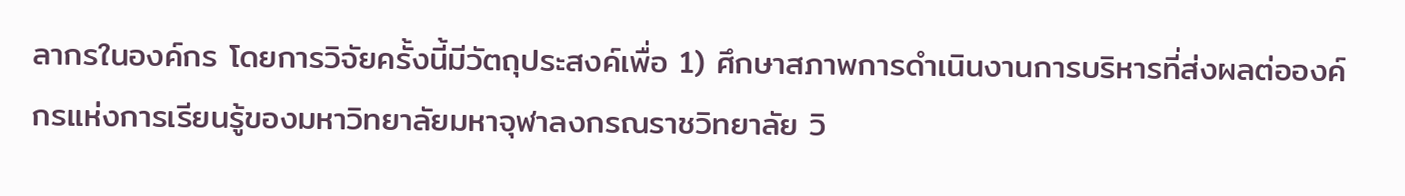ลากรในองค์กร โดยการวิจัยครั้งนี้มีวัตถุประสงค์เพื่อ 1) ศึกษาสภาพการดำเนินงานการบริหารที่ส่งผลต่อองค์กรแห่งการเรียนรู้ของมหาวิทยาลัยมหาจุฬาลงกรณราชวิทยาลัย วิ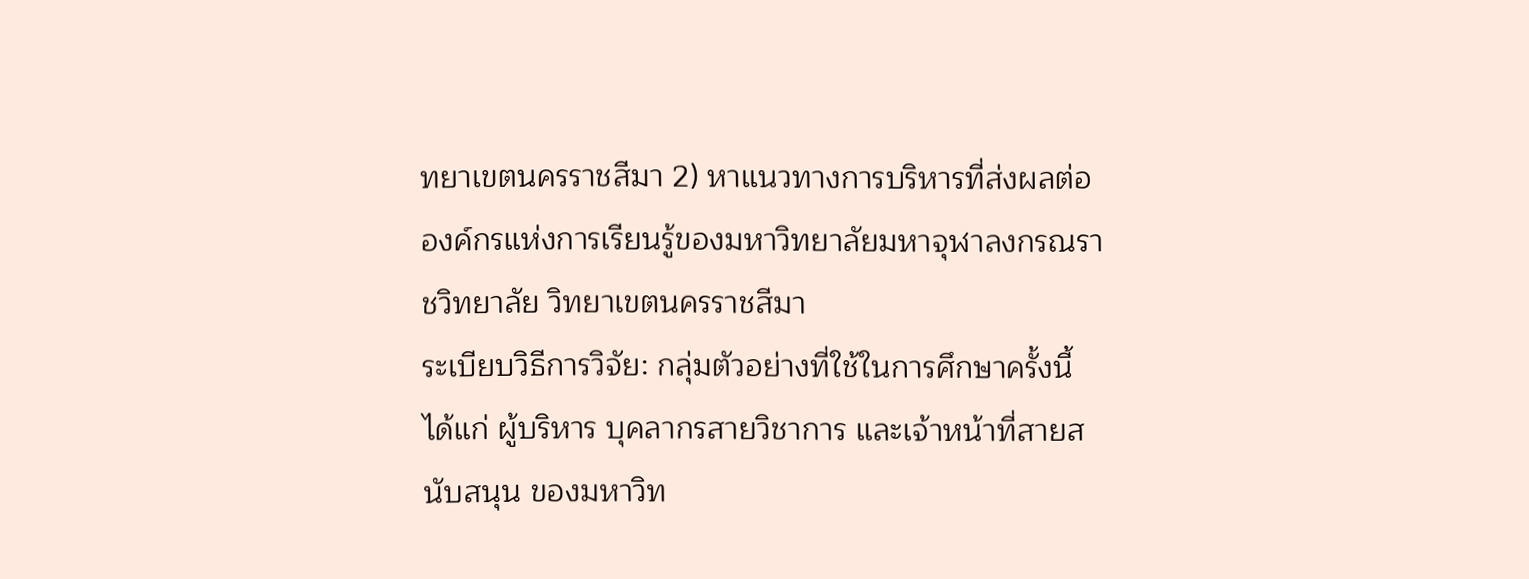ทยาเขตนครราชสีมา 2) หาแนวทางการบริหารที่ส่งผลต่อองค์กรแห่งการเรียนรู้ของมหาวิทยาลัยมหาจุฬาลงกรณราชวิทยาลัย วิทยาเขตนครราชสีมา
ระเบียบวิธีการวิจัย: กลุ่มตัวอย่างที่ใช้ในการศึกษาครั้งนี้ ได้แก่ ผู้บริหาร บุคลากรสายวิชาการ และเจ้าหน้าที่สายสนับสนุน ของมหาวิท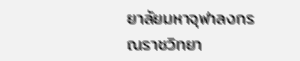ยาลัยมหาจุฬาลงกรณราชวิทยา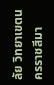ลัย วิทยาเขตนครราชสีมา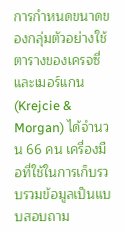การกำหนดขนาดของกลุ่มตัวอย่างใช้ตารางของเครจซี่และเมอร์แกน (Krejcie & Morgan) ได้จำนวน 66 คน เครื่องมือที่ใช้ในการเก็บรวบรวมข้อมูลเป็นแบบสอบถาม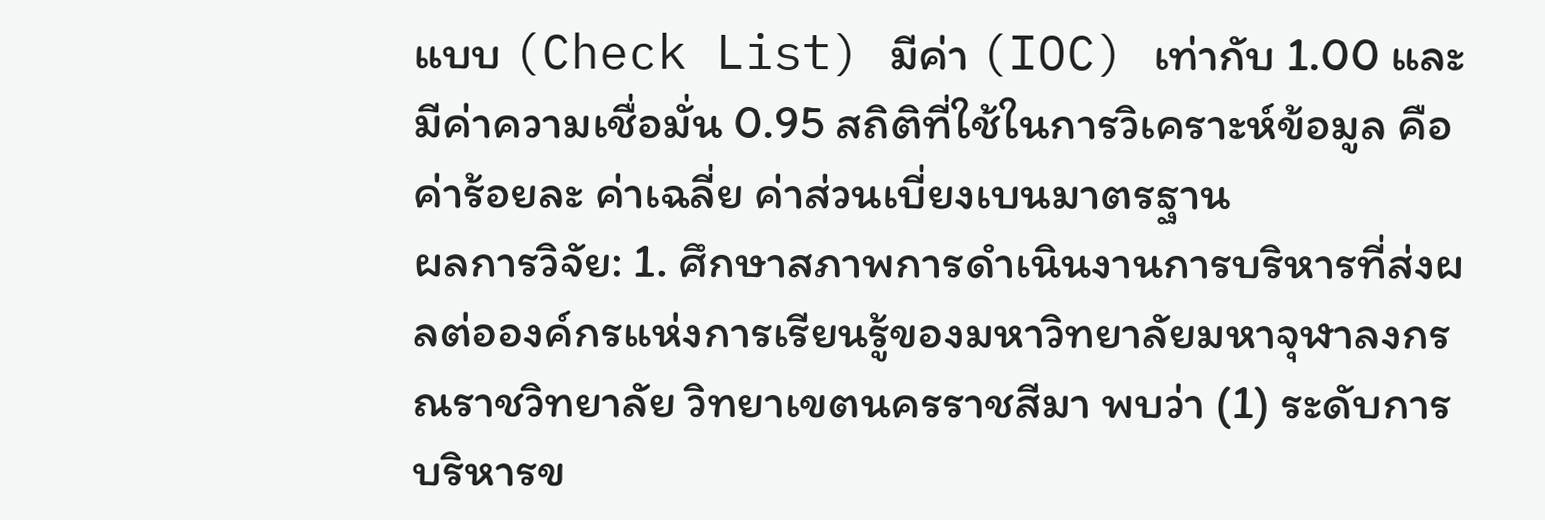แบบ (Check List) มีค่า (IOC) เท่ากับ 1.00 และมีค่าความเชื่อมั่น 0.95 สถิติที่ใช้ในการวิเคราะห์ข้อมูล คือ ค่าร้อยละ ค่าเฉลี่ย ค่าส่วนเบี่ยงเบนมาตรฐาน
ผลการวิจัย: 1. ศึกษาสภาพการดำเนินงานการบริหารที่ส่งผลต่อองค์กรแห่งการเรียนรู้ของมหาวิทยาลัยมหาจุฬาลงกรณราชวิทยาลัย วิทยาเขตนครราชสีมา พบว่า (1) ระดับการบริหารข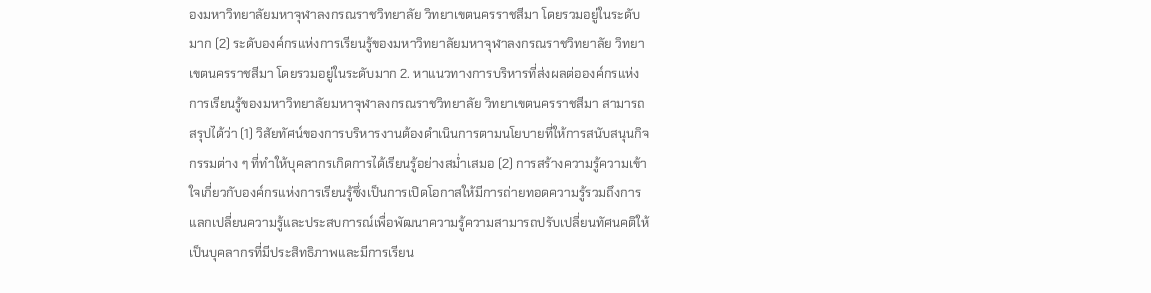องมหาวิทยาลัยมหาจุฬาลงกรณราชวิทยาลัย วิทยาเขตนครราชสีมา โดยรวมอยู่ในระดับมาก (2) ระดับองค์กรแห่งการเรียนรู้ของมหาวิทยาลัยมหาจุฬาลงกรณราชวิทยาลัย วิทยาเขตนครราชสีมา โดยรวมอยู่ในระดับมาก 2. หาแนวทางการบริหารที่ส่งผลต่อองค์กรแห่งการเรียนรู้ของมหาวิทยาลัยมหาจุฬาลงกรณราชวิทยาลัย วิทยาเขตนครราชสีมา สามารถสรุปได้ว่า (1) วิสัยทัศน์ของการบริหารงานต้องดำเนินการตามนโยบายที่ให้การสนับสนุนกิจกรรมต่าง ๆ ที่ทำให้บุคลากรเกิดการได้เรียนรู้อย่างสม่ำเสมอ (2) การสร้างความรู้ความเข้าใจเกี่ยวกับองค์กรแห่งการเรียนรู้ซึ่งเป็นการเปิดโอกาสให้มีการถ่ายทอดความรู้รวมถึงการแลกเปลี่ยนความรู้และประสบการณ์เพื่อพัฒนาความรู้ความสามารถปรับเปลี่ยนทัศนคติให้เป็นบุคลากรที่มีประสิทธิภาพและมีการเรียน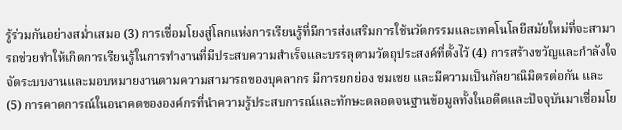รู้ร่วมกันอย่างสม่ำเสมอ (3) การเชื่อมโยงสู่โลกแห่งการเรียนรู้ที่มีการส่งเสริมการใช้นวัตกรรมและเทคโนโลยีสมัยใหม่ที่จะสามารถช่วยทำให้เกิดการเรียนรู้ในการทำงานที่มีประสบความสำเร็จและบรรลุตามวัตถุประสงค์ที่ตั้งไว้ (4) การสร้างขวัญและกําลังใจจัดระบบงานและมอบหมายงานตามความสามารถของบุคลากร มีการยกย่อง ชมเชย และมีความเป็นกัลยาณิมิตรต่อกัน และ (5) การคาดการณ์ในอนาคตขององค์กรที่นำความรู้ประสบการณ์และทักษะตลอดจนฐานข้อมูลทั้งในอดีตและปัจจุบันมาเชื่อมโย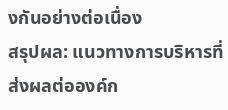งกันอย่างต่อเนื่อง
สรุปผล: แนวทางการบริหารที่ส่งผลต่อองค์ก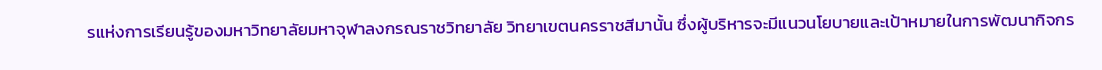รแห่งการเรียนรู้ของมหาวิทยาลัยมหาจุฬาลงกรณราชวิทยาลัย วิทยาเขตนครราชสีมานั้น ซึ่งผู้บริหารจะมีแนวนโยบายและเป้าหมายในการพัฒนากิจกร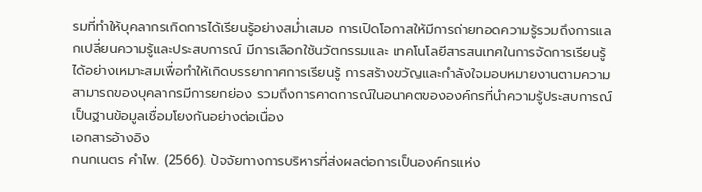รมที่ทำให้บุคลากรเกิดการได้เรียนรู้อย่างสม่ำเสมอ การเปิดโอกาสให้มีการถ่ายทอดความรู้รวมถึงการแลกเปลี่ยนความรู้และประสบการณ์ มีการเลือกใช้นวัตกรรมและ เทคโนโลยีสารสนเทศในการจัดการเรียนรู้ได้อย่างเหมาะสมเพื่อทำให้เกิดบรรยากาศการเรียนรู้ การสร้างขวัญและกําลังใจมอบหมายงานตามความสามารถของบุคลากรมีการยกย่อง รวมถึงการคาดการณ์ในอนาคตขององค์กรที่นำความรู้ประสบการณ์เป็นฐานข้อมูลเชื่อมโยงกันอย่างต่อเนื่อง
เอกสารอ้างอิง
กนกเนตร คำไพ. (2566). ปัจจัยทางการบริหารที่ส่งผลต่อการเป็นองค์กรแห่ง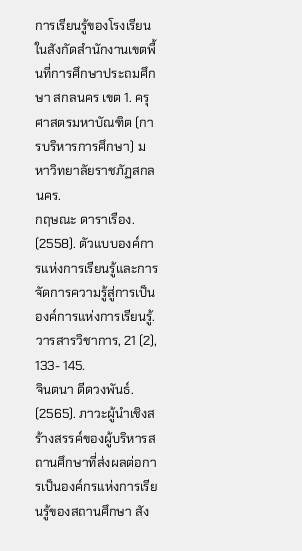การเรียนรู้ของโรงเรียนในสังกัดสำนักงานเขตพื้นที่การศึกษาประถมศึกษา สกลนคร เขต 1. ครุศาสตรมหาบัณฑิต (การบริหารการศึกษา) มหาวิทยาลัยราชภัฏสกลนคร.
กฤษณะ ดาราเรือง. (2558). ตัวแบบองค์การแห่งการเรียนรู้และการจัดการความรู้สู่การเป็นองค์การแห่งการเรียนรู้. วารสารวิชาการ, 21 (2), 133- 145.
จินตนา ดีดวงพันธ์. (2565). ภาวะผู้นำเชิงสร้างสรรค์ของผู้บริหารสถานศึกษาที่ส่งผลต่อการเป็นองค์กรแห่งการเรียนรู้ของสถานศึกษา สัง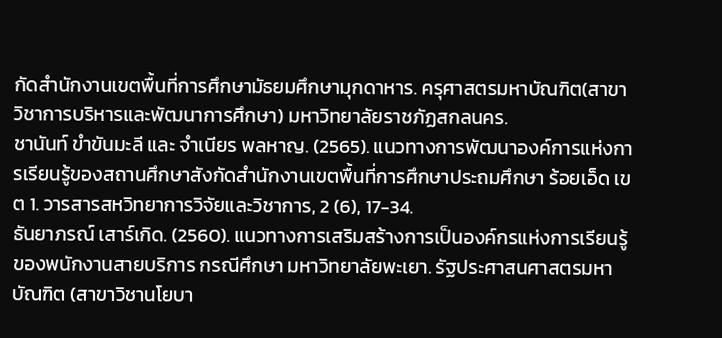กัดสำนักงานเขตพื้นที่การศึกษามัธยมศึกษามุกดาหาร. ครุศาสตรมหาบัณฑิต(สาขาวิชาการบริหารและพัฒนาการศึกษา) มหาวิทยาลัยราชภัฏสกลนคร.
ชานันท์ ขำขันมะลี และ จำเนียร พลหาญ. (2565). แนวทางการพัฒนาองค์การแห่งการเรียนรู้ของสถานศึกษาสังกัดสำนักงานเขตพื้นที่การศึกษาประถมศึกษา ร้อยเอ็ด เขต 1. วารสารสหวิทยาการวิจัยและวิชาการ, 2 (6), 17-34.
ธันยาภรณ์ เสาร์เกิด. (2560). แนวทางการเสริมสร้างการเป็นองค์กรแห่งการเรียนรู้ของพนักงานสายบริการ กรณีศึกษา มหาวิทยาลัยพะเยา. รัฐประศาสนศาสตรมหาบัณฑิต (สาขาวิชานโยบา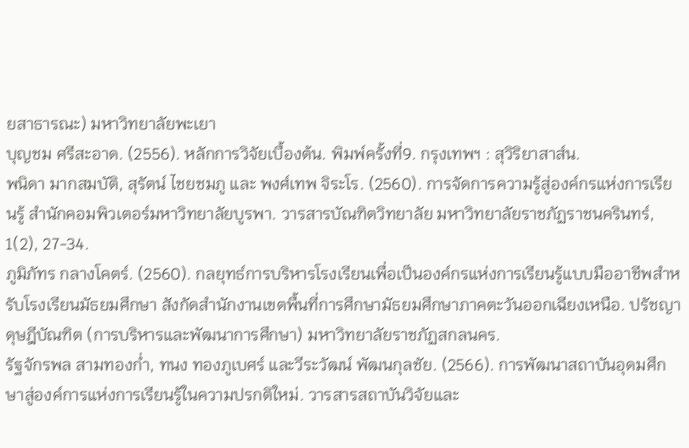ยสาธารณะ) มหาวิทยาลัยพะเยา
บุญชม ศรีสะอาด. (2556). หลักการวิจัยเบื้องต้น. พิมพ์ครั้งที่9. กรุงเทพฯ : สุวิริยาสาส์น.
พนิดา มากสมบัติ, สุรัตน์ ไชยชมภู และ พงศ์เทพ จิระโร. (2560). การจัดการความรู้สู่องค์กรแห่งการเรียนรู้ สำนักคอมพิวเตอร์มหาวิทยาลัยบูรพา. วารสารบัณฑิตวิทยาลัย มหาวิทยาลัยราชภัฏราชนครินทร์, 1(2), 27-34.
ภูมิภัทร กลางโคตร์. (2560). กลยุทธ์การบริหารโรงเรียนเพื่อเป็นองค์กรแห่งการเรียนรู้แบบมืออาชีพสำหรับโรงเรียนมัธยมศึกษา สังกัดสำนักงานเขตพื้นที่การศึกษามัธยมศึกษาภาคตะวันออกเฉียงเหนือ. ปรัชญาดุษฎีบัณฑิต (การบริหารและพัฒนาการศึกษา) มหาวิทยาลัยราชภัฏสกลนคร.
รัฐจักรพล สามทองก่ำ, ทนง ทองภูเบศร์ และวีระวัฒน์ พัฒนกุลชัย. (2566). การพัฒนาสถาบันอุดมศึกษาสู่องค์การแห่งการเรียนรู้ในความปรกติใหม่. วารสารสถาบันวิจัยและ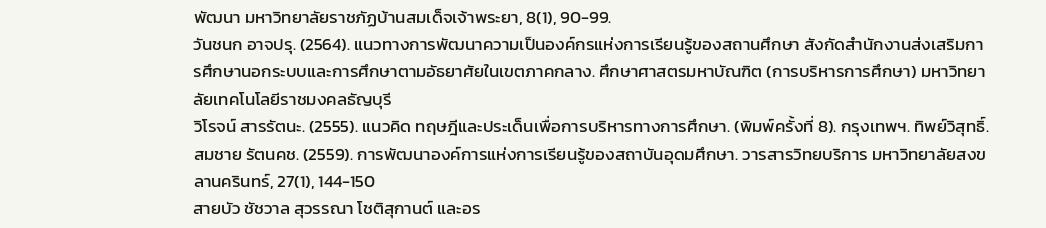พัฒนา มหาวิทยาลัยราชภัฏบ้านสมเด็จเจ้าพระยา, 8(1), 90-99.
วันชนก อาจปรุ. (2564). แนวทางการพัฒนาความเป็นองค์กรแห่งการเรียนรู้ของสถานศึกษา สังกัดสำนักงานส่งเสริมการศึกษานอกระบบและการศึกษาตามอัธยาศัยในเขตภาคกลาง. ศึกษาศาสตรมหาบัณฑิต (การบริหารการศึกษา) มหาวิทยาลัยเทคโนโลยีราชมงคลธัญบุรี
วิโรจน์ สารรัตนะ. (2555). แนวคิด ทฤษฎีและประเด็นเพื่อการบริหารทางการศึกษา. (พิมพ์ครั้งที่ 8). กรุงเทพฯ. ทิพย์วิสุทธิ์.
สมชาย รัตนคช. (2559). การพัฒนาองค์การแห่งการเรียนรู้ของสถาบันอุดมศึกษา. วารสารวิทยบริการ มหาวิทยาลัยสงขลานครินทร์, 27(1), 144-150
สายบัว ชัชวาล สุวรรณา โชติสุกานต์ และอร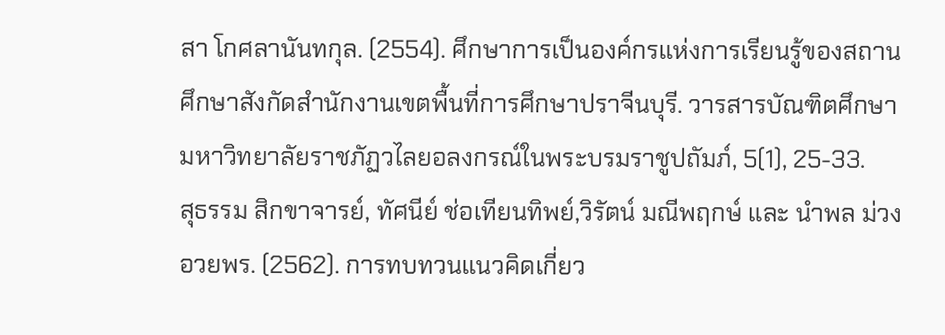สา โกศลานันทกุล. (2554). ศึกษาการเป็นองค์กรแห่งการเรียนรู้ของสถานศึกษาสังกัดสำนักงานเขตพื้นที่การศึกษาปราจีนบุรี. วารสารบัณฑิตศึกษา มหาวิทยาลัยราชภัฏวไลยอลงกรณ์ในพระบรมราชูปถัมภ์, 5(1), 25-33.
สุธรรม สิกขาจารย์, ทัศนีย์ ช่อเทียนทิพย์,วิรัตน์ มณีพฤกษ์ และ นําพล ม่วงอวยพร. (2562). การทบทวนแนวคิดเกี่ยว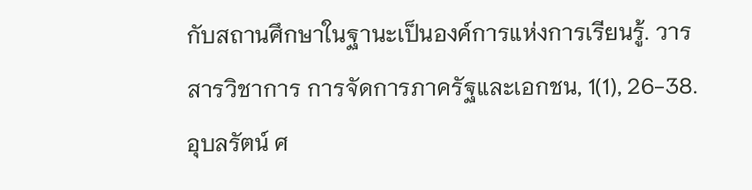กับสถานศึกษาในฐานะเป็นองค์การแห่งการเรียนรู้. วารสารวิชาการ การจัดการภาครัฐและเอกชน, 1(1), 26-38.
อุบลรัตน์ ศ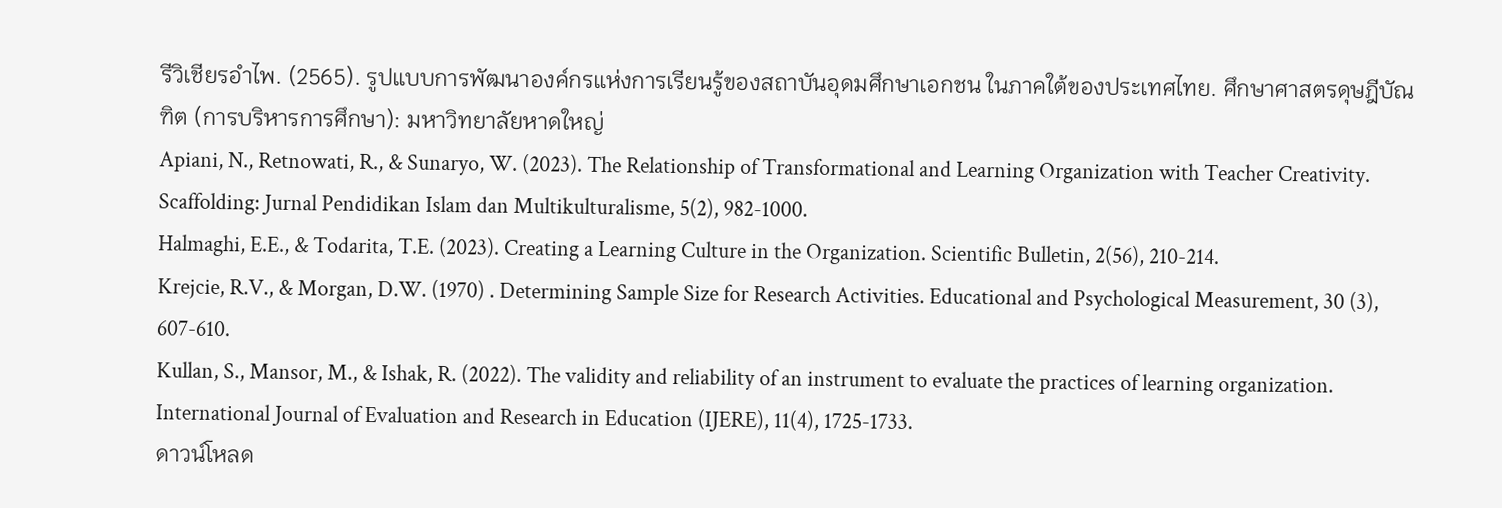รีวิเชียรอำไพ. (2565). รูปแบบการพัฒนาองค์กรแห่งการเรียนรู้ของสถาบันอุดมศึกษาเอกชน ในภาคใต้ของประเทศไทย. ศึกษาศาสตรดุษฎีบัณฑิต (การบริหารการศึกษา): มหาวิทยาลัยหาดใหญ่
Apiani, N., Retnowati, R., & Sunaryo, W. (2023). The Relationship of Transformational and Learning Organization with Teacher Creativity. Scaffolding: Jurnal Pendidikan Islam dan Multikulturalisme, 5(2), 982-1000.
Halmaghi, E.E., & Todarita, T.E. (2023). Creating a Learning Culture in the Organization. Scientific Bulletin, 2(56), 210-214.
Krejcie, R.V., & Morgan, D.W. (1970) . Determining Sample Size for Research Activities. Educational and Psychological Measurement, 30 (3), 607-610.
Kullan, S., Mansor, M., & Ishak, R. (2022). The validity and reliability of an instrument to evaluate the practices of learning organization. International Journal of Evaluation and Research in Education (IJERE), 11(4), 1725-1733.
ดาวน์โหลด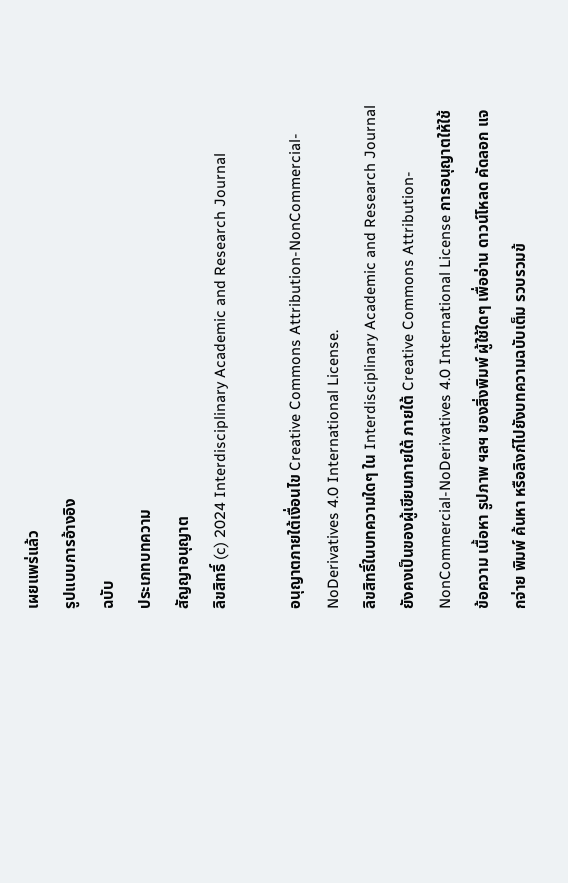เผยแพร่แล้ว
รูปแบบการอ้างอิง
ฉบับ
ประเภทบทความ
สัญญาอนุญาต
ลิขสิทธิ์ (c) 2024 Interdisciplinary Academic and Research Journal

อนุญาตภายใต้เงื่อนไข Creative Commons Attribution-NonCommercial-NoDerivatives 4.0 International License.
ลิขสิทธิ์ในบทความใดๆ ใน Interdisciplinary Academic and Research Journal ยังคงเป็นของผู้เขียนภายใต้ ภายใต้ Creative Commons Attribution-NonCommercial-NoDerivatives 4.0 International License การอนุญาตให้ใช้ข้อความ เนื้อหา รูปภาพ ฯลฯ ของสิ่งพิมพ์ ผู้ใช้ใดๆ เพื่ออ่าน ดาวน์โหลด คัดลอก แจกจ่าย พิมพ์ ค้นหา หรือลิงก์ไปยังบทความฉบับเต็ม รวบรวมข้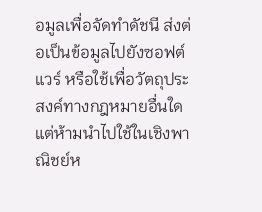อมูลเพื่อจัดทำดัชนี ส่งต่อเป็นข้อมูลไปยังซอฟต์แวร์ หรือใช้เพื่อวัตถุประสงค์ทางกฎหมายอื่นใด แต่ห้ามนำไปใช้ในเชิงพาณิชย์ห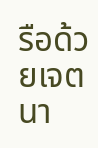รือด้วยเจตนา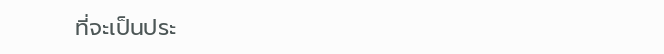ที่จะเป็นประ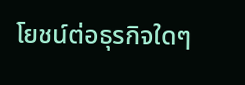โยชน์ต่อธุรกิจใดๆ